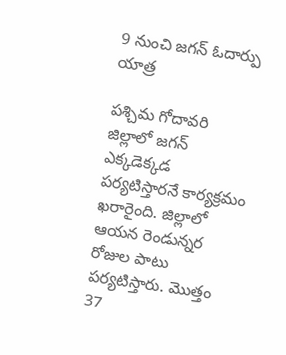9 నుంచి జగన్ ఓదార్పు యాత్ర

పశ్చిమ గోదావరి జిల్లాలో జగన్ ఎక్కడెక్కడ పర్యటిస్తారనే కార్యక్రమం ఖరారైంది. జిల్లాలో ఆయన రెండున్నర రోజుల పాటు పర్యటిస్తారు. మొత్తం 37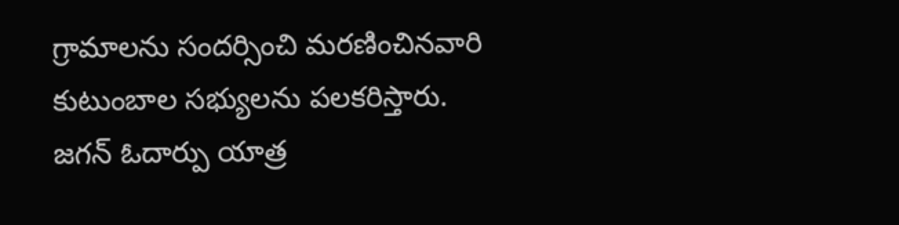గ్రామాలను సందర్సించి మరణించినవారి కుటుంబాల సభ్యులను పలకరిస్తారు. జగన్ ఓదార్పు యాత్ర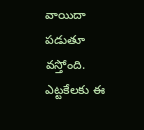వాయిదా పడుతూ వస్తోంది. ఎట్టకేలకు ఈ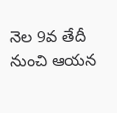నెల 9వ తేదీ నుంచి ఆయన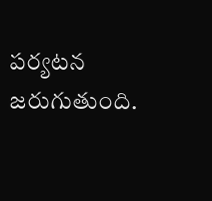పర్యటన జరుగుతుంది.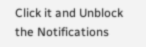Click it and Unblock the Notifications